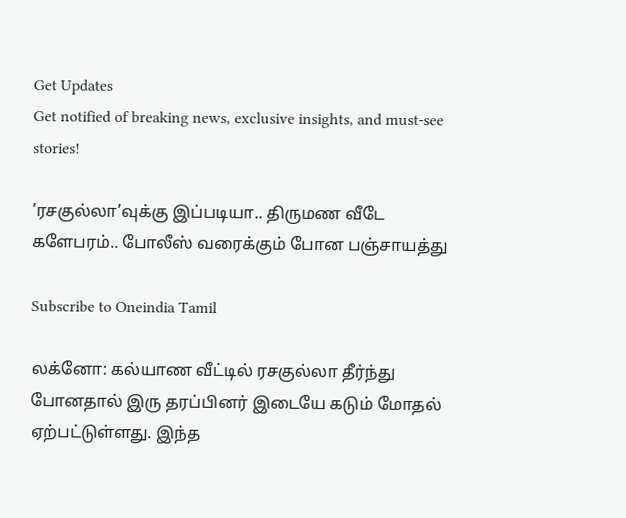Get Updates
Get notified of breaking news, exclusive insights, and must-see stories!

’ரசகுல்லா’வுக்கு இப்படியா.. திருமண வீடே களேபரம்.. போலீஸ் வரைக்கும் போன பஞ்சாயத்து

Subscribe to Oneindia Tamil

லக்னோ: கல்யாண வீட்டில் ரசகுல்லா தீர்ந்து போனதால் இரு தரப்பினர் இடையே கடும் மோதல் ஏற்பட்டுள்ளது. இந்த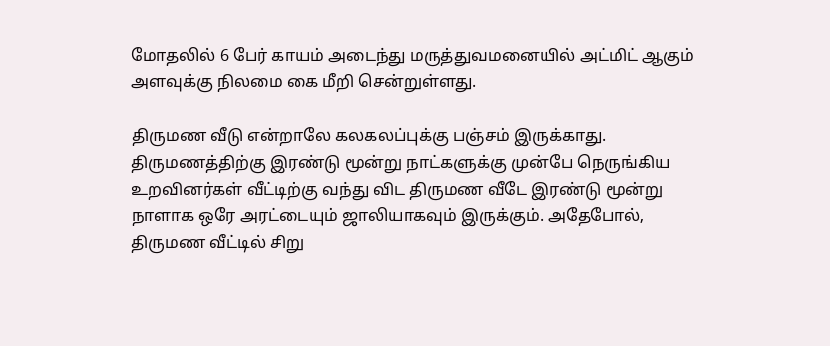மோதலில் 6 பேர் காயம் அடைந்து மருத்துவமனையில் அட்மிட் ஆகும் அளவுக்கு நிலமை கை மீறி சென்றுள்ளது.

திருமண வீடு என்றாலே கலகலப்புக்கு பஞ்சம் இருக்காது. திருமணத்திற்கு இரண்டு மூன்று நாட்களுக்கு முன்பே நெருங்கிய உறவினர்கள் வீட்டிற்கு வந்து விட திருமண வீடே இரண்டு மூன்று நாளாக ஒரே அரட்டையும் ஜாலியாகவும் இருக்கும். அதேபோல், திருமண வீட்டில் சிறு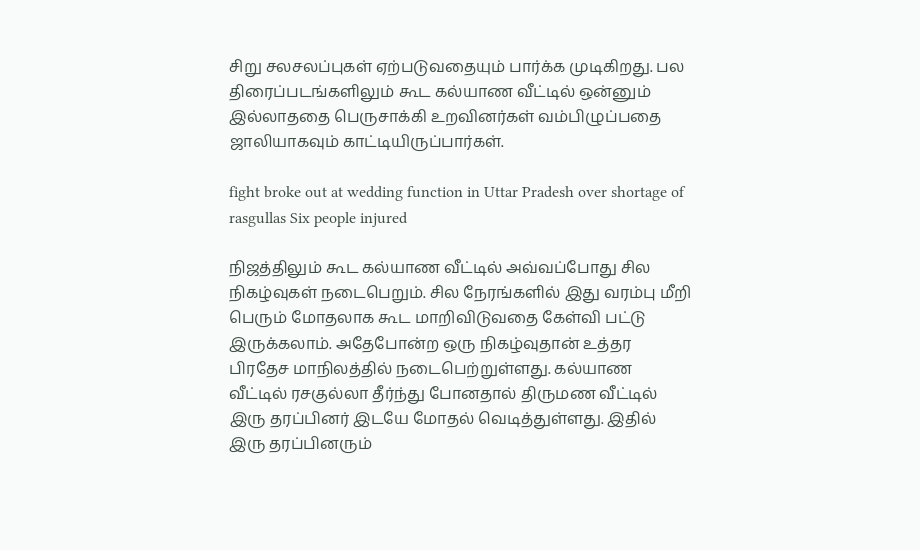சிறு சலசலப்புகள் ஏற்படுவதையும் பார்க்க முடிகிறது. பல திரைப்படங்களிலும் கூட கல்யாண வீட்டில் ஒன்னும் இல்லாததை பெருசாக்கி உறவினர்கள் வம்பிழுப்பதை ஜாலியாகவும் காட்டியிருப்பார்கள்.

fight broke out at wedding function in Uttar Pradesh over shortage of rasgullas Six people injured

நிஜத்திலும் கூட கல்யாண வீட்டில் அவ்வப்போது சில நிகழ்வுகள் நடைபெறும். சில நேரங்களில் இது வரம்பு மீறி பெரும் மோதலாக கூட மாறிவிடுவதை கேள்வி பட்டு இருக்கலாம். அதேபோன்ற ஒரு நிகழ்வுதான் உத்தர பிரதேச மாநிலத்தில் நடைபெற்றுள்ளது. கல்யாண வீட்டில் ரசகுல்லா தீர்ந்து போனதால் திருமண வீட்டில் இரு தரப்பினர் இடயே மோதல் வெடித்துள்ளது. இதில் இரு தரப்பினரும்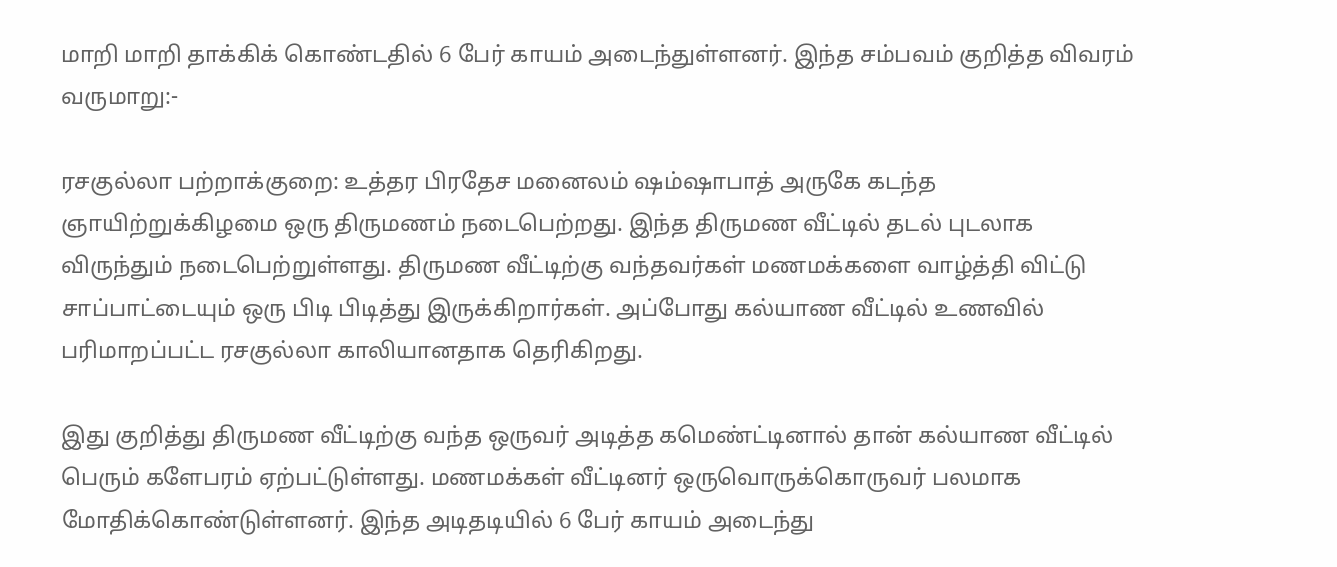மாறி மாறி தாக்கிக் கொண்டதில் 6 பேர் காயம் அடைந்துள்ளனர். இந்த சம்பவம் குறித்த விவரம் வருமாறு:-

ரசகுல்லா பற்றாக்குறை: உத்தர பிரதேச மனைலம் ஷம்ஷாபாத் அருகே கடந்த ஞாயிற்றுக்கிழமை ஒரு திருமணம் நடைபெற்றது. இந்த திருமண வீட்டில் தடல் புடலாக விருந்தும் நடைபெற்றுள்ளது. திருமண வீட்டிற்கு வந்தவர்கள் மணமக்களை வாழ்த்தி விட்டு சாப்பாட்டையும் ஒரு பிடி பிடித்து இருக்கிறார்கள். அப்போது கல்யாண வீட்டில் உணவில் பரிமாறப்பட்ட ரசகுல்லா காலியானதாக தெரிகிறது.

இது குறித்து திருமண வீட்டிற்கு வந்த ஒருவர் அடித்த கமெண்ட்டினால் தான் கல்யாண வீட்டில் பெரும் களேபரம் ஏற்பட்டுள்ளது. மணமக்கள் வீட்டினர் ஒருவொருக்கொருவர் பலமாக மோதிக்கொண்டுள்ளனர். இந்த அடிதடியில் 6 பேர் காயம் அடைந்து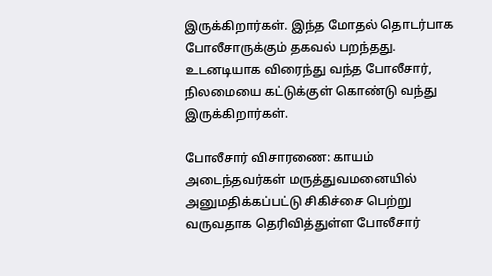இருக்கிறார்கள். இந்த மோதல் தொடர்பாக போலீசாருக்கும் தகவல் பறந்தது. உடனடியாக விரைந்து வந்த போலீசார், நிலமையை கட்டுக்குள் கொண்டு வந்து இருக்கிறார்கள்.

போலீசார் விசாரணை: காயம் அடைந்தவர்கள் மருத்துவமனையில் அனுமதிக்கப்பட்டு சிகிச்சை பெற்று வருவதாக தெரிவித்துள்ள போலீசார்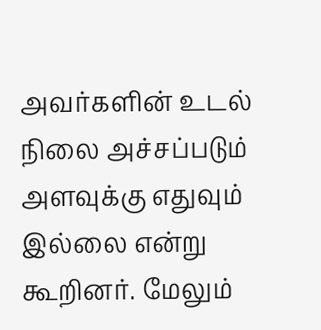அவர்களின் உடல் நிலை அச்சப்படும் அளவுக்கு எதுவும் இல்லை என்று கூறினர். மேலும்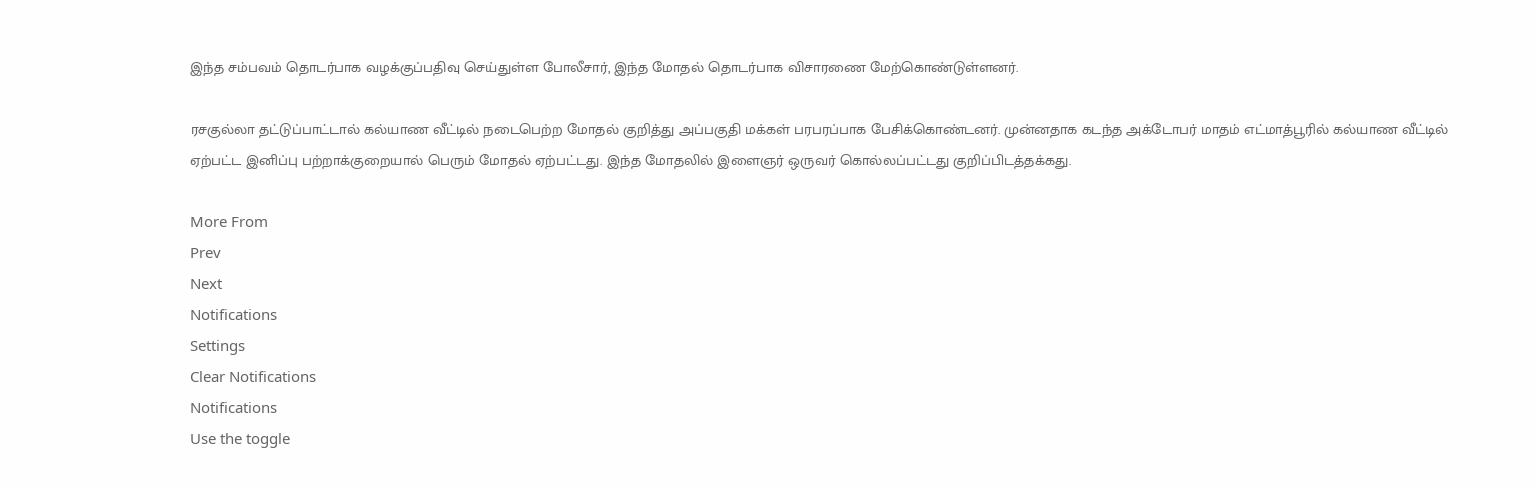இந்த சம்பவம் தொடர்பாக வழக்குப்பதிவு செய்துள்ள போலீசார், இந்த மோதல் தொடர்பாக விசாரணை மேற்கொண்டுள்ளனர்.

ரசகுல்லா தட்டுப்பாட்டால் கல்யாண வீட்டில் நடைபெற்ற மோதல் குறித்து அப்பகுதி மக்கள் பரபரப்பாக பேசிக்கொண்டனர். முன்னதாக கடந்த அக்டோபர் மாதம் எட்மாத்பூரில் கல்யாண வீட்டில் ஏற்பட்ட இனிப்பு பற்றாக்குறையால் பெரும் மோதல் ஏற்பட்டது. இந்த மோதலில் இளைஞர் ஒருவர் கொல்லப்பட்டது குறிப்பிடத்தக்கது.

More From
Prev
Next
Notifications
Settings
Clear Notifications
Notifications
Use the toggle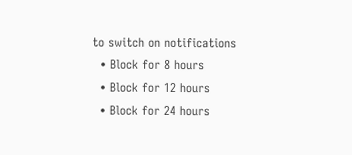to switch on notifications
  • Block for 8 hours
  • Block for 12 hours
  • Block for 24 hours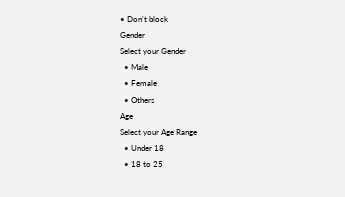• Don't block
Gender
Select your Gender
  • Male
  • Female
  • Others
Age
Select your Age Range
  • Under 18
  • 18 to 25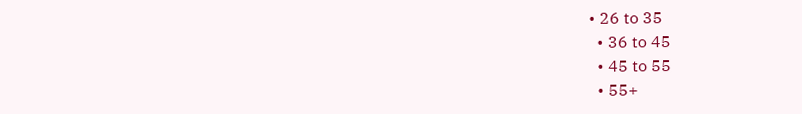• 26 to 35
  • 36 to 45
  • 45 to 55
  • 55+